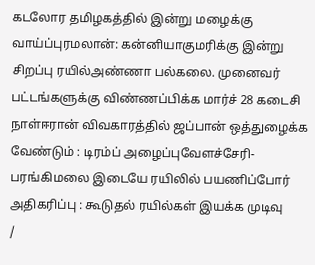கடலோர தமிழகத்தில் இன்று மழைக்கு வாய்ப்புரமலான்: கன்னியாகுமரிக்கு இன்று சிறப்பு ரயில்அண்ணா பல்கலை. முனைவர் பட்டங்களுக்கு விண்ணப்பிக்க மார்ச் 28 கடைசி நாள்ஈரான் விவகாரத்தில் ஜப்பான் ஒத்துழைக்க வேண்டும் : டிரம்ப் அழைப்புவேளச்சேரி-பரங்கிமலை இடையே ரயிலில் பயணிப்போர் அதிகரிப்பு : கூடுதல் ரயில்கள் இயக்க முடிவு
/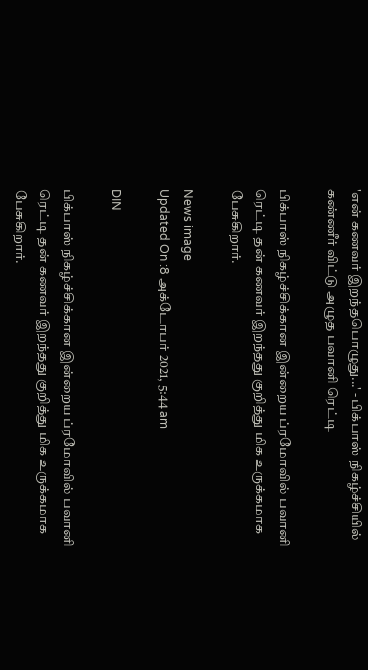'என் கணவர் இறந்தபொழுது...' - பிக்பாஸ் நிகழ்ச்சியில் கண்ணீர் விட்டு அழுத பவானி ரெட்டி

பிக்பாஸ் நிகழ்ச்சிக்கான இன்றைய ப்ரமோவில் பவானி ரெட்டி தன் கணவர் இறந்தது குறித்து மிக உருக்கமாக பேசுகிறார்.

News image
Updated On :8 அக்டோபர் 2021, 5:44 am

DIN

பிக்பாஸ் நிகழ்ச்சிக்கான இன்றைய ப்ரமோவில் பவானி ரெட்டி தன் கணவர் இறந்தது குறித்து மிக உருக்கமாக பேசுகிறார்.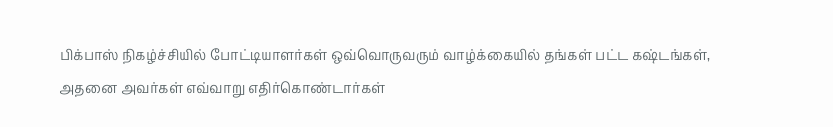பிக்பாஸ் நிகழ்ச்சியில் போட்டியாளர்கள் ஒவ்வொருவரும் வாழ்க்கையில் தங்கள் பட்ட கஷ்டங்கள், அதனை அவர்கள் எவ்வாறு எதிர்கொண்டார்கள்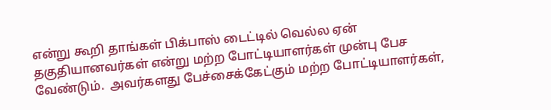என்று கூறி தாங்கள் பிக்பாஸ் டைட்டில் வெல்ல ஏன் தகுதியானவர்கள் என்று மற்ற போட்டியாளர்கள் முன்பு பேச வேண்டும்.  அவர்களது பேச்சைக்கேட்கும் மற்ற போட்டியாளர்கள்,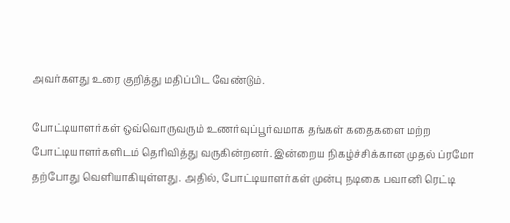அவர்களது உரை குறித்து மதிப்பிட வேண்டும்.

போட்டியாளர்கள் ஒவ்வொருவரும் உணர்வுப்பூர்வமாக தங்கள் கதைகளை மற்ற போட்டியாளர்களிடம் தெரிவித்து வருகின்றனர். இன்றைய நிகழ்ச்சிக்கான முதல் ப்ரமோ தற்போது வெளியாகியுள்ளது. அதில், போட்டியாளர்கள் முன்பு நடிகை பவானி ரெட்டி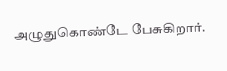அழுதுகொண்டே பேசுகிறார்.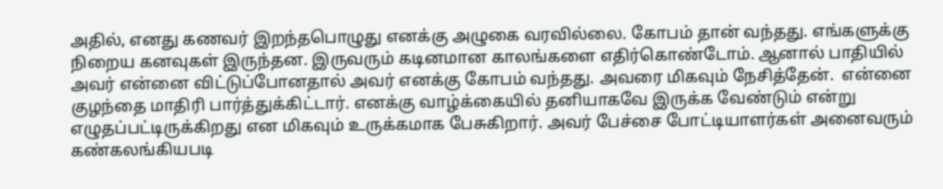அதில், எனது கணவர் இறந்தபொழுது எனக்கு அழுகை வரவில்லை. கோபம் தான் வந்தது. எங்களுக்கு நிறைய கனவுகள் இருந்தன. இருவரும் கடினமான காலங்களை எதிர்கொண்டோம். ஆனால் பாதியில் அவர் என்னை விட்டுப்போனதால் அவர் எனக்கு கோபம் வந்தது. அவரை மிகவும் நேசித்தேன்.  என்னை குழந்தை மாதிரி பார்த்துக்கிட்டார். எனக்கு வாழ்க்கையில் தனியாகவே இருக்க வேண்டும் என்று எழுதப்பட்டிருக்கிறது என மிகவும் உருக்கமாக பேசுகிறார். அவர் பேச்சை போட்டியாளர்கள் அனைவரும் கண்கலங்கியபடி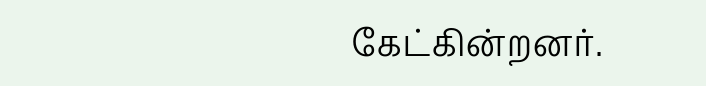கேட்கின்றனர்.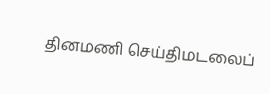தினமணி செய்திமடலைப்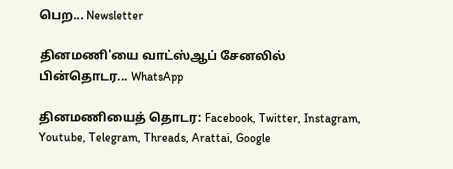பெற... Newsletter

தினமணி'யை வாட்ஸ்ஆப் சேனலில் பின்தொடர... WhatsApp

தினமணியைத் தொடர: Facebook, Twitter, Instagram, Youtube, Telegram, Threads, Arattai, Google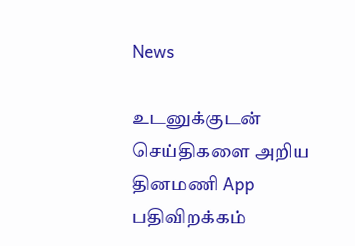News

உடனுக்குடன் செய்திகளை அறிய தினமணி App பதிவிறக்கம்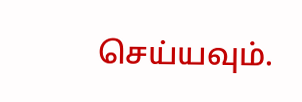செய்யவும்.